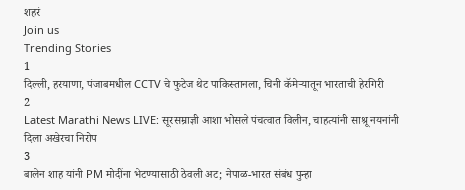शहरं
Join us
Trending Stories
1
दिल्ली, हरयाणा, पंजाबमधील CCTV चे फुटेज थेट पाकिस्तानला, चिनी कॅमेऱ्यातून भारताची हेरगिरी
2
Latest Marathi News LIVE: सूरसम्राज्ञी आशा भोसले पंचत्वात विलीन, चाहत्यांनी साश्रू नयनांनी दिला अखेरचा निरोप
3
बालेन शाह यांनी PM मोदींना भेटण्यासाठी ठेवली अट; नेपाळ-भारत संबंध पुन्हा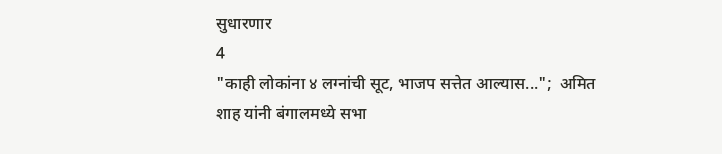सुधारणार
4
"काही लोकांना ४ लग्नांची सूट, भाजप सत्तेत आल्यास...";  अमित शाह यांनी बंगालमध्ये सभा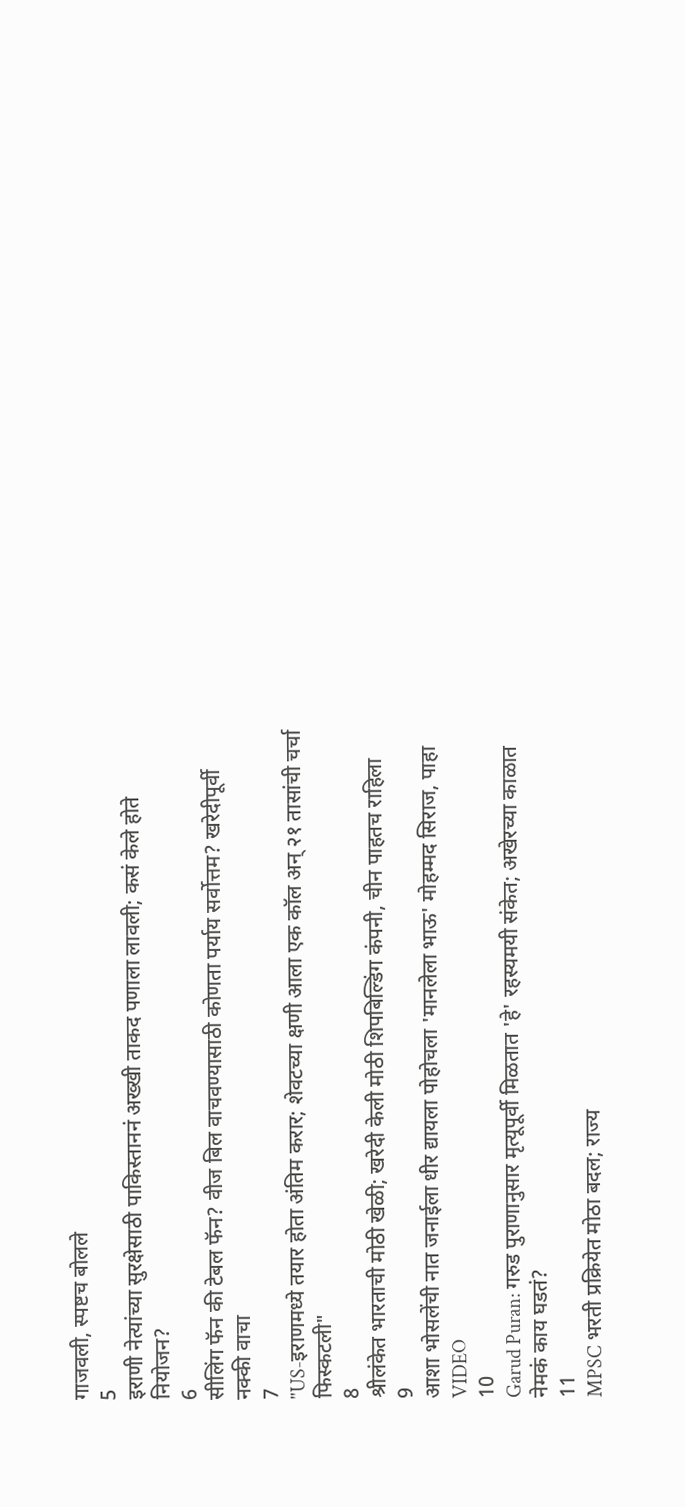गाजवली, स्पष्टच बोलले
5
इराणी नेत्यांच्या सुरक्षेसाठी पाकिस्ताननं अख्खी ताकद पणाला लावली; कसं केले होते नियोजन?
6
सीलिंग फॅन की टेबल फॅन? वीज बिल वाचवण्यासाठी कोणता पर्याय सर्वोत्तम? खरेदीपूर्वी नक्की वाचा
7
"US-इराणमध्ये तयार होता अंतिम करार; शेवटच्या क्षणी आला एक कॉल अन् २१ तासांची चर्चा फिस्कटली"
8
श्रीलंकेत भारताची मोठी खेळी; खरेदी केली मोठी शिपबिल्डिंग कंपनी, चीन पाहतच राहिला
9
आशा भोसलेंची नात जनाईला धीर द्यायला पोहोचला 'मानलेला भाऊ' मोहम्मद सिराज, पाहा VIDEO
10
Garud Puran: गरुड पुराणानुसार मृत्यूपूर्वी मिळतात 'हे' रहस्यमयी संकेत; अखेरच्या काळात नेमकं काय घडतं?
11
MPSC भरती प्रक्रियेत मोठा बदल; राज्य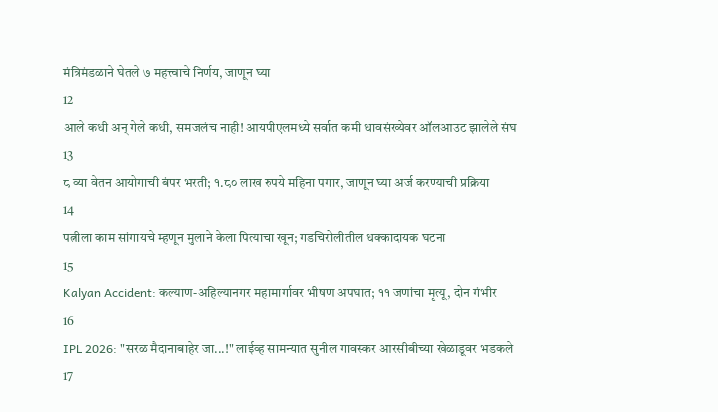मंत्रिमंडळाने घेतले ७ महत्त्वाचे निर्णय, जाणून घ्या
12
आले कधी अन् गेले कधी, समजलंच नाही! आयपीएलमध्ये सर्वात कमी धावसंख्येवर ऑलआउट झालेले संघ
13
८ व्या वेतन आयोगाची बंपर भरती; १.८० लाख रुपये महिना पगार, जाणून घ्या अर्ज करण्याची प्रक्रिया
14
पत्नीला काम सांगायचे म्हणून मुलाने केला पित्याचा खून; गडचिरोलीतील धक्कादायक घटना
15
Kalyan Accident: कल्याण-अहिल्यानगर महामार्गावर भीषण अपघात; ११ जणांचा मृत्यू, दोन गंभीर
16
IPL 2026: "सरळ मैदानाबाहेर जा...!" लाईव्ह सामन्यात सुनील गावस्कर आरसीबीच्या खेळाडूवर भडकले
17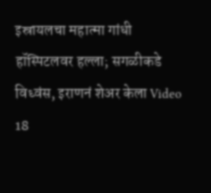इस्रायलचा महात्मा गांधी हॉस्पिटलवर हल्ला; सगळीकडे विध्वंस, इराणनं शेअर केला Video
18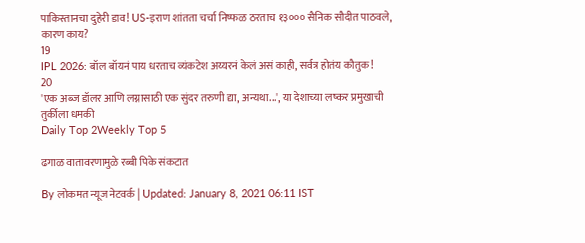पाकिस्तानचा दुहेरी डाव! US-इराण शांतता चर्चा निष्फळ ठरताच १३००० सैनिक सौदीत पाठवले, कारण काय?
19
IPL 2026: बॉल बॉयनं पाय धरताच व्यंकटेश अय्यरनं केलं असं काही, सर्वत्र होतंय कौतुक!
20
'एक अब्ज डॉलर आणि लग्नासाठी एक सुंदर तरुणी द्या, अन्यथा...', या देशाच्या लष्कर प्रमुखाची तुर्कीला धमकी
Daily Top 2Weekly Top 5

ढगाळ वातावरणामुळे रब्बी पिके संकटात

By लोकमत न्यूज नेटवर्क | Updated: January 8, 2021 06:11 IST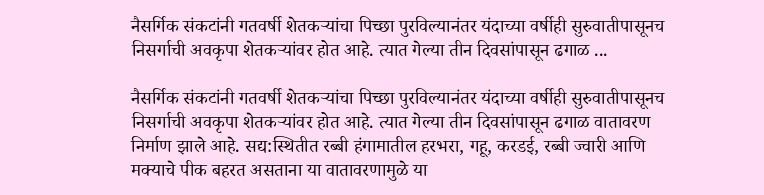नैसर्गिक संकटांनी गतवर्षी शेतकऱ्यांचा पिच्छा पुरविल्यानंतर यंदाच्या वर्षीही सुरुवातीपासूनच निसर्गाची अवकृपा शेतकऱ्यांवर होत आहे. त्यात गेल्या तीन दिवसांपासून ढगाळ ...

नैसर्गिक संकटांनी गतवर्षी शेतकऱ्यांचा पिच्छा पुरविल्यानंतर यंदाच्या वर्षीही सुरुवातीपासूनच निसर्गाची अवकृपा शेतकऱ्यांवर होत आहे. त्यात गेल्या तीन दिवसांपासून ढगाळ वातावरण निर्माण झाले आहे. सद्य:स्थितीत रब्बी हंगामातील हरभरा, गहू, करडई, रब्बी ज्वारी आणि मक्याचे पीक बहरत असताना या वातावरणामुळे या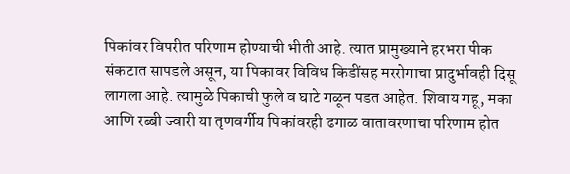पिकांवर विपरीत परिणाम होण्याची भीती आहे. त्यात प्रामुख्याने हरभरा पीक संकटात सापडले असून, या पिकावर विविध किडींसह मररोगाचा प्रादुर्भावही दिसू लागला आहे. त्यामुळे पिकाची फुले व घाटे गळून पडत आहेत. शिवाय गहू, मका आणि रब्बी ज्वारी या तृणवर्गीय पिकांवरही ढगाळ वातावरणाचा परिणाम होत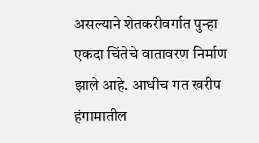असल्याने शेतकरीवर्गात पुन्हा एकदा चिंतेचे वातावरण निर्माण झाले आहे. आधीच गत खरीप हंगामातील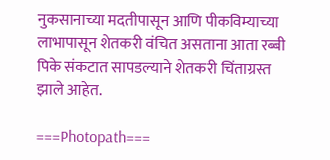नुकसानाच्या मदतीपासून आणि पीकविम्याच्या लाभापासून शेतकरी वंचित असताना आता रब्बी पिके संकटात सापडल्याने शेतकरी चिंताग्रस्त झाले आहेत.

===Photopath===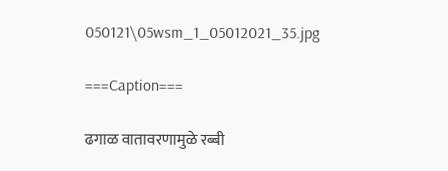050121\05wsm_1_05012021_35.jpg

===Caption===

ढगाळ वातावरणामुळे रब्बी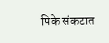पिके संकटात